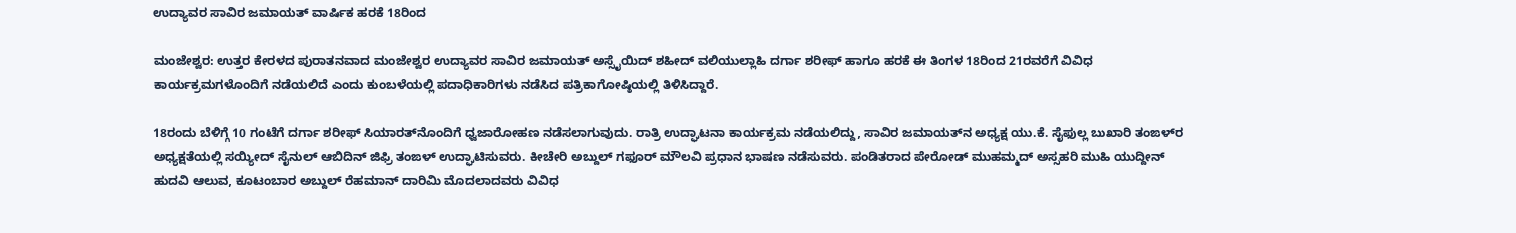ಉದ್ಯಾವರ ಸಾವಿರ ಜಮಾಯತ್ ವಾರ್ಷಿಕ ಹರಕೆ 18ರಿಂದ

ಮಂಜೇಶ್ವರ: ಉತ್ತರ ಕೇರಳದ ಪುರಾತನವಾದ ಮಂಜೇಶ್ವರ ಉದ್ಯಾವರ ಸಾವಿರ ಜಮಾಯತ್ ಅಸ್ಸೈಯಿದ್ ಶಹೀದ್ ವಲಿಯುಲ್ಲಾಹಿ ದರ್ಗಾ ಶರೀಫ್ ಹಾಗೂ ಹರಕೆ ಈ ತಿಂಗಳ 18ರಿಂದ 21ರವರೆಗೆ ವಿವಿಧ ಕಾರ್ಯಕ್ರಮಗಳೊಂದಿಗೆ ನಡೆಯಲಿದೆ ಎಂದು ಕುಂಬಳೆಯಲ್ಲಿ ಪದಾಧಿಕಾರಿಗಳು ನಡೆಸಿದ ಪತ್ರಿಕಾಗೋಷ್ಠಿಯಲ್ಲಿ ತಿಳಿಸಿದ್ದಾರೆ.

18ರಂದು ಬೆಳಿಗ್ಗೆ 10 ಗಂಟೆಗೆ ದರ್ಗಾ ಶರೀಫ್ ಸಿಯಾರತ್‌ನೊಂದಿಗೆ ಧ್ವಜಾರೋಹಣ ನಡೆಸಲಾಗುವುದು. ರಾತ್ರಿ ಉದ್ಘಾಟನಾ ಕಾರ್ಯಕ್ರಮ ನಡೆಯಲಿದ್ದು, ಸಾವಿರ ಜಮಾಯತ್‌ನ ಅಧ್ಯಕ್ಷ ಯು.ಕೆ. ಸೈಫುಲ್ಲ ಬುಖಾರಿ ತಂಙಳ್‌ರ ಅಧ್ಯಕ್ಷತೆಯಲ್ಲಿ ಸಯ್ಯೀದ್ ಸೈನುಲ್ ಆಬಿದಿನ್ ಜಿಫ್ರಿ ತಂಙಳ್ ಉದ್ಘಾಟಿಸುವರು. ಕೀಚೇರಿ ಅಬ್ದುಲ್ ಗಫೂರ್ ಮೌಲವಿ ಪ್ರಧಾನ ಭಾಷಣ ನಡೆಸುವರು. ಪಂಡಿತರಾದ ಪೇರೋಡ್ ಮುಹಮ್ಮದ್ ಅಸ್ಸಹರಿ ಮುಹಿ ಯುದ್ದೀನ್ ಹುದವಿ ಆಲುವ, ಕೂಟಂಬಾರ ಅಬ್ದುಲ್ ರೆಹಮಾನ್ ದಾರಿಮಿ ಮೊದಲಾದವರು ವಿವಿಧ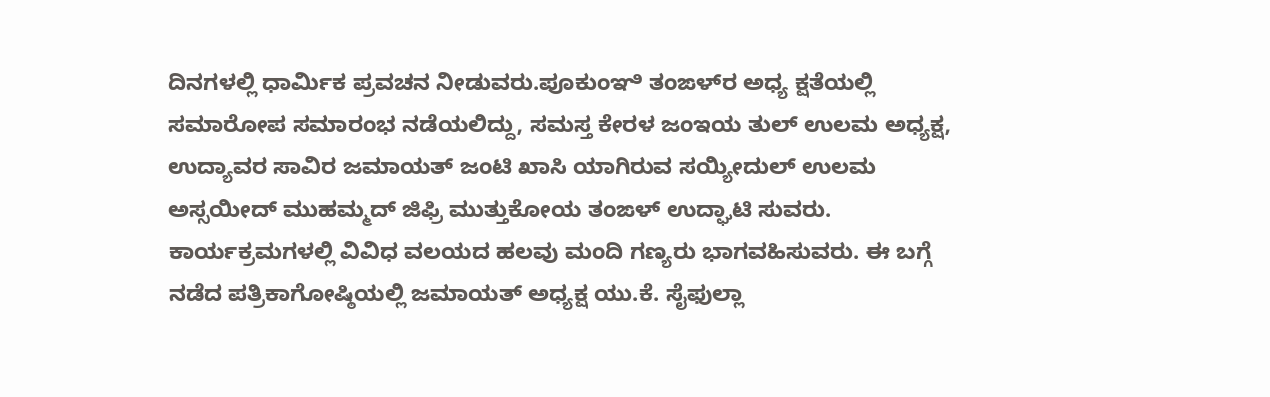ದಿನಗಳಲ್ಲಿ ಧಾರ್ಮಿಕ ಪ್ರವಚನ ನೀಡುವರು.ಪೂಕುಂಞಿ ತಂಙಳ್‌ರ ಅಧ್ಯ ಕ್ಷತೆಯಲ್ಲಿ ಸಮಾರೋಪ ಸಮಾರಂಭ ನಡೆಯಲಿದ್ದು, ಸಮಸ್ತ ಕೇರಳ ಜಂಇಯ ತುಲ್ ಉಲಮ ಅಧ್ಯಕ್ಷ, ಉದ್ಯಾವರ ಸಾವಿರ ಜಮಾಯತ್ ಜಂಟಿ ಖಾಸಿ ಯಾಗಿರುವ ಸಯ್ಯೀದುಲ್ ಉಲಮ ಅಸ್ಸಯೀದ್ ಮುಹಮ್ಮದ್ ಜಿಫ್ರಿ ಮುತ್ತುಕೋಯ ತಂಙಳ್ ಉದ್ಘಾಟಿ ಸುವರು. ಕಾರ್ಯಕ್ರಮಗಳಲ್ಲಿ ವಿವಿಧ ವಲಯದ ಹಲವು ಮಂದಿ ಗಣ್ಯರು ಭಾಗವಹಿಸುವರು. ಈ ಬಗ್ಗೆ ನಡೆದ ಪತ್ರಿಕಾಗೋಷ್ಠಿಯಲ್ಲಿ ಜಮಾಯತ್ ಅಧ್ಯಕ್ಷ ಯು.ಕೆ. ಸೈಫುಲ್ಲಾ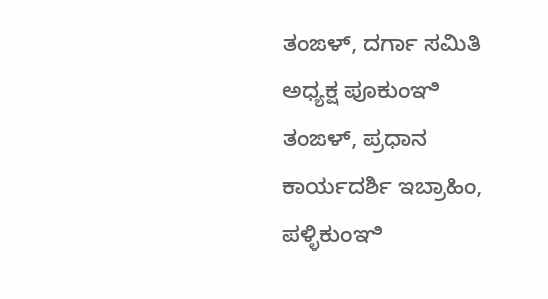ತಂಙಳ್, ದರ್ಗಾ ಸಮಿತಿ ಅಧ್ಯಕ್ಷ ಪೂಕುಂಞಿ ತಂಙಳ್, ಪ್ರಧಾನ ಕಾರ್ಯದರ್ಶಿ ಇಬ್ರಾಹಿಂ, ಪಳ್ಳಿಕುಂಞಿ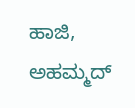ಹಾಜಿ, ಅಹಮ್ಮದ್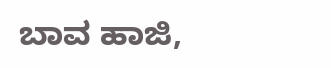ಬಾವ ಹಾಜಿ,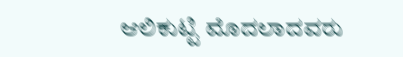ಆಲಿಕುಟ್ಟಿ ಮೊದಲಾದವರು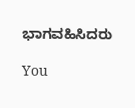ಭಾಗವಹಿಸಿದರು

You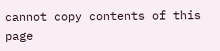cannot copy contents of this page